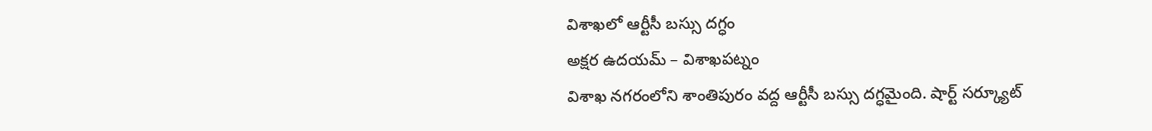విశాఖలో ఆర్టీసీ బస్సు దగ్ధం
అక్షర ఉదయమ్ – విశాఖపట్నం
విశాఖ నగరంలోని శాంతిపురం వద్ద ఆర్టీసీ బస్సు దగ్ధమైంది. షార్ట్ సర్క్యూట్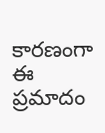కారణంగా ఈ ప్రమాదం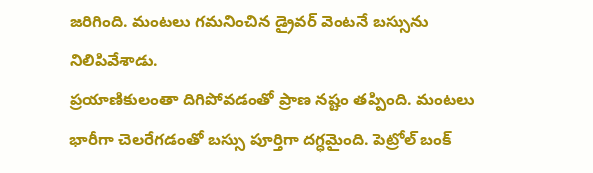జరిగింది. మంటలు గమనించిన డ్రైవర్ వెంటనే బస్సును నిలిపివేశాడు.
ప్రయాణికులంతా దిగిపోవడంతో ప్రాణ నష్టం తప్పింది. మంటలు భారీగా చెలరేగడంతో బస్సు పూర్తిగా దగ్ధమైంది. పెట్రోల్ బంక్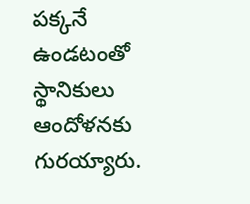పక్కనే ఉండటంతో స్థానికులు ఆందోళనకు గురయ్యారు.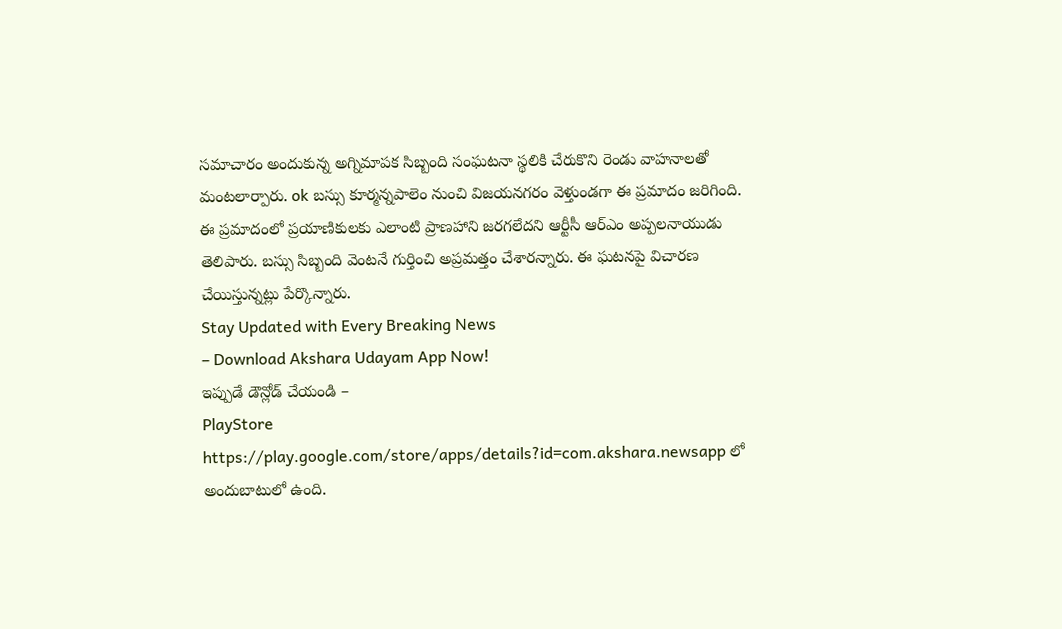సమాచారం అందుకున్న అగ్నిమాపక సిబ్బంది సంఘటనా స్థలికి చేరుకొని రెండు వాహనాలతో మంటలార్పారు. ok బస్సు కూర్మన్నపాలెం నుంచి విజయనగరం వెళ్తుండగా ఈ ప్రమాదం జరిగింది.
ఈ ప్రమాదంలో ప్రయాణికులకు ఎలాంటి ప్రాణహాని జరగలేదని ఆర్టీసీ ఆర్ఎం అప్పలనాయుడు తెలిపారు. బస్సు సిబ్బంది వెంటనే గుర్తించి అప్రమత్తం చేశారన్నారు. ఈ ఘటనపై విచారణ చేయిస్తున్నట్లు పేర్కొన్నారు.
Stay Updated with Every Breaking News
– Download Akshara Udayam App Now!
ఇప్పుడే డౌన్లోడ్ చేయండి –
PlayStore https://play.google.com/store/apps/details?id=com.akshara.newsapp లో అందుబాటులో ఉంది.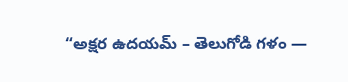“అక్షర ఉదయమ్ – తెలుగోడి గళం —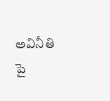అవినీతి పై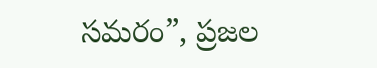సమరం”, ప్రజల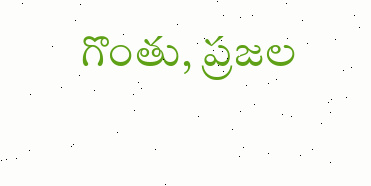గొంతు, ప్రజల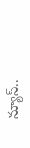న్యూస్..